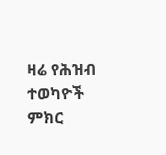ዛሬ የሕዝብ ተወካዮች ምክር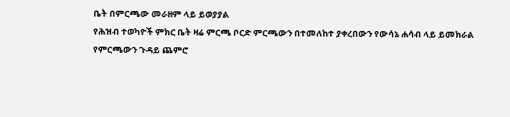ቤት በምርጫው መራዘም ላይ ይወያያል
የሕዝብ ተወካዮች ምክር ቤት ዛሬ ምርጫ ቦርድ ምርጫውን በተመለከተ ያቀረበውን የውሳኔ ሐሳብ ላይ ይመክራል
የምርጫውን ጉዳይ ጨምሮ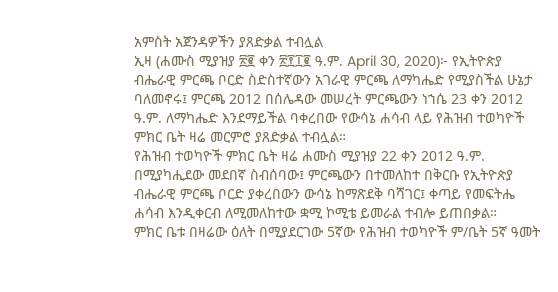አምስት አጀንዳዎችን ያጸድቃል ተብሏል
ኢዛ (ሐሙስ ሚያዝያ ፳፪ ቀን ፳፻፲፪ ዓ.ም. April 30, 2020)፦ የኢትዮጵያ ብሔራዊ ምርጫ ቦርድ ስድስተኛውን አገራዊ ምርጫ ለማካሔድ የሚያስችል ሁኔታ ባለመኖሩ፤ ምርጫ 2012 በሰሌዳው መሠረት ምርጫውን ነኀሴ 23 ቀን 2012 ዓ.ም. ለማካሔድ እንደማይችል ባቀረበው የውሳኔ ሐሳብ ላይ የሕዝብ ተወካዮች ምክር ቤት ዛሬ መርምሮ ያጸድቃል ተብሏል።
የሕዝብ ተወካዮች ምክር ቤት ዛሬ ሐሙስ ሚያዝያ 22 ቀን 2012 ዓ.ም. በሚያካሒደው መደበኛ ስብሰባው፤ ምርጫውን በተመለከተ በቅርቡ የኢትዮጵያ ብሔራዊ ምርጫ ቦርድ ያቀረበውን ውሳኔ ከማጽደቅ ባሻገር፤ ቀጣይ የመፍትሔ ሐሳብ እንዲቀርብ ለሚመለከተው ቋሚ ኮሚቴ ይመራል ተብሎ ይጠበቃል።
ምክር ቤቱ በዛሬው ዕለት በሚያደርገው 5ኛው የሕዝብ ተወካዮች ም/ቤት 5ኛ ዓመት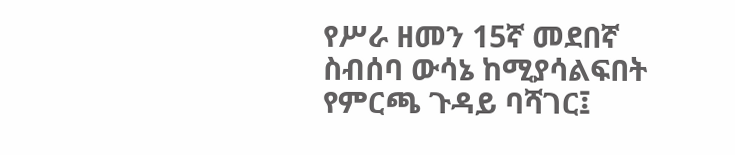የሥራ ዘመን 15ኛ መደበኛ ስብሰባ ውሳኔ ከሚያሳልፍበት የምርጫ ጉዳይ ባሻገር፤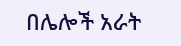በሌሎች አራት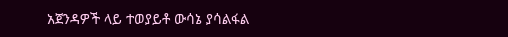አጀንዳዎች ላይ ተወያይቶ ውሳኔ ያሳልፋል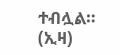ተብሏል። (ኢዛ)